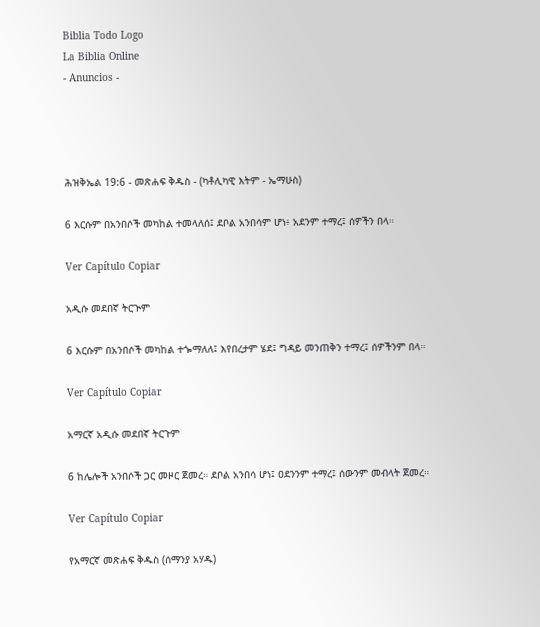Biblia Todo Logo
La Biblia Online
- Anuncios -




ሕዝቅኤል 19:6 - መጽሐፍ ቅዱስ - (ካቶሊካዊ እትም - ኤማሁስ)

6 እርሱም በአንበሶች መካከል ተመላለሰ፤ ደቦል አንበሳም ሆነ፥ አደንም ተማረ፤ ሰዎችን በላ።

Ver Capítulo Copiar

አዲሱ መደበኛ ትርጒም

6 እርሱም በአንበሶች መካከል ተጐማለለ፤ እየበረታም ሄደ፤ ግዳይ መንጠቅን ተማረ፤ ሰዎችንም በላ።

Ver Capítulo Copiar

አማርኛ አዲሱ መደበኛ ትርጉም

6 ከሌሎች አንበሶች ጋር መዞር ጀመረ። ደቦል አንበሳ ሆነ፤ ዐደንንም ተማረ፤ ሰውንም መብላት ጀመረ።

Ver Capítulo Copiar

የአማርኛ መጽሐፍ ቅዱስ (ሰማንያ አሃዱ)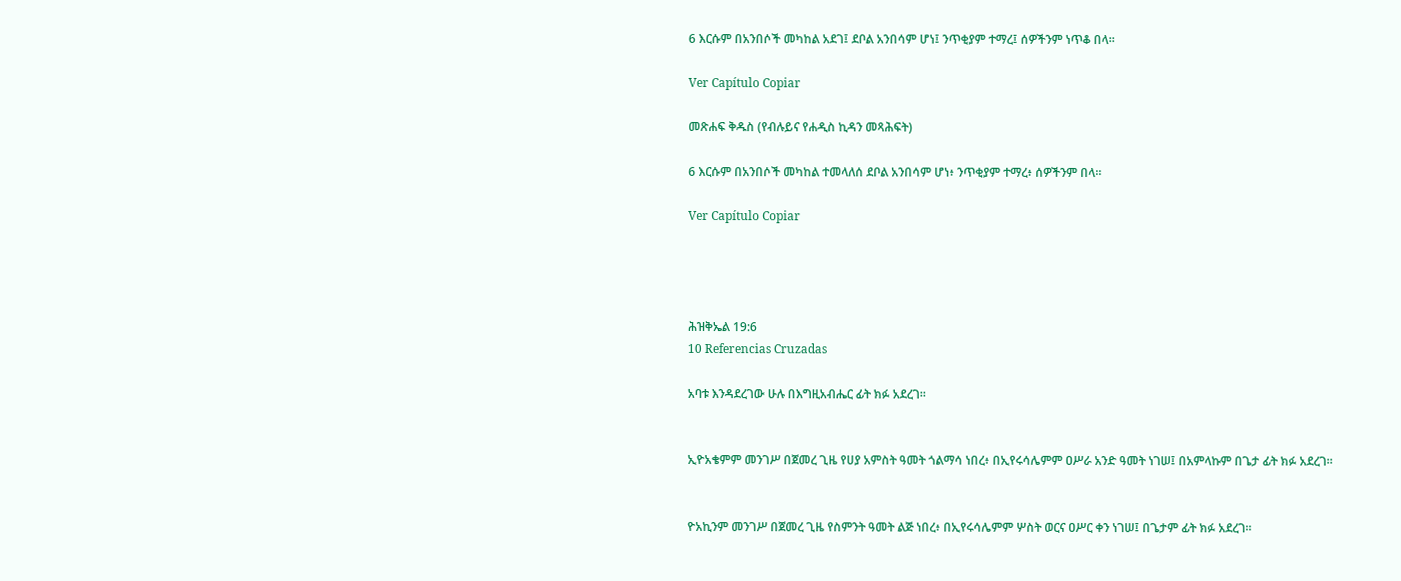6 እርሱም በአንበሶች መካከል አደገ፤ ደቦል አንበሳም ሆነ፤ ንጥቂያም ተማረ፤ ሰዎችንም ነጥቆ በላ።

Ver Capítulo Copiar

መጽሐፍ ቅዱስ (የብሉይና የሐዲስ ኪዳን መጻሕፍት)

6 እርሱም በአንበሶች መካከል ተመላለሰ ደቦል አንበሳም ሆነ፥ ንጥቂያም ተማረ፥ ሰዎችንም በላ።

Ver Capítulo Copiar




ሕዝቅኤል 19:6
10 Referencias Cruzadas

አባቱ እንዳደረገው ሁሉ በእግዚአብሔር ፊት ክፉ አደረገ።


ኢዮአቄምም መንገሥ በጀመረ ጊዜ የሀያ አምስት ዓመት ጎልማሳ ነበረ፥ በኢየሩሳሌምም ዐሥራ አንድ ዓመት ነገሠ፤ በአምላኩም በጌታ ፊት ክፉ አደረገ።


ዮአኪንም መንገሥ በጀመረ ጊዜ የስምንት ዓመት ልጅ ነበረ፥ በኢየሩሳሌምም ሦስት ወርና ዐሥር ቀን ነገሠ፤ በጌታም ፊት ክፉ አደረገ።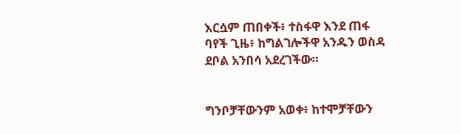እርሷም ጠበቀች፥ ተስፋዋ እንደ ጠፋ ባየች ጊዜ፥ ከግልገሎችዋ አንዱን ወስዳ ደቦል አንበሳ አደረገችው።


ግንቦቻቸውንም አወቀ፥ ከተሞቻቸውን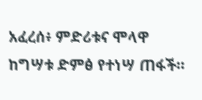አፈረሰ፥ ምድሪቱና ሞላዋ ከግሣቱ ድምፅ የተነሣ ጠፋች።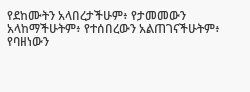የደከሙትን አላበረታችሁም፥ የታመመውን አላከማችሁትም፥ የተሰበረውን አልጠገናችሁትም፥ የባዘነውን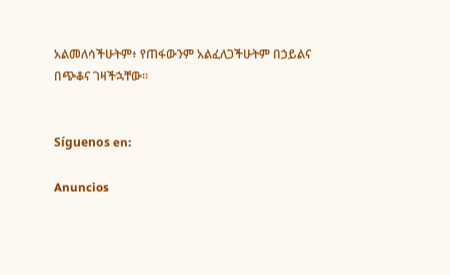አልመለሳችሁትም፥ የጠፋውንም አልፈለጋችሁትም በኃይልና በጭቆና ገዛችኋቸው።


Síguenos en:

Anuncios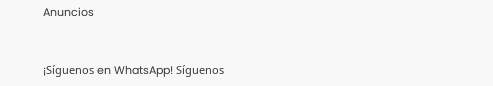Anuncios


¡Síguenos en WhatsApp! Síguenos